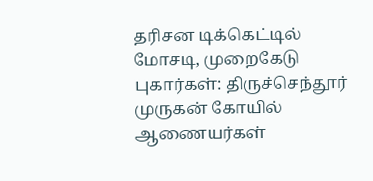தரிசன டிக்கெட்டில் மோசடி, முறைகேடு புகார்கள்: திருச்செந்தூர் முருகன் கோயில் ஆணையர்கள்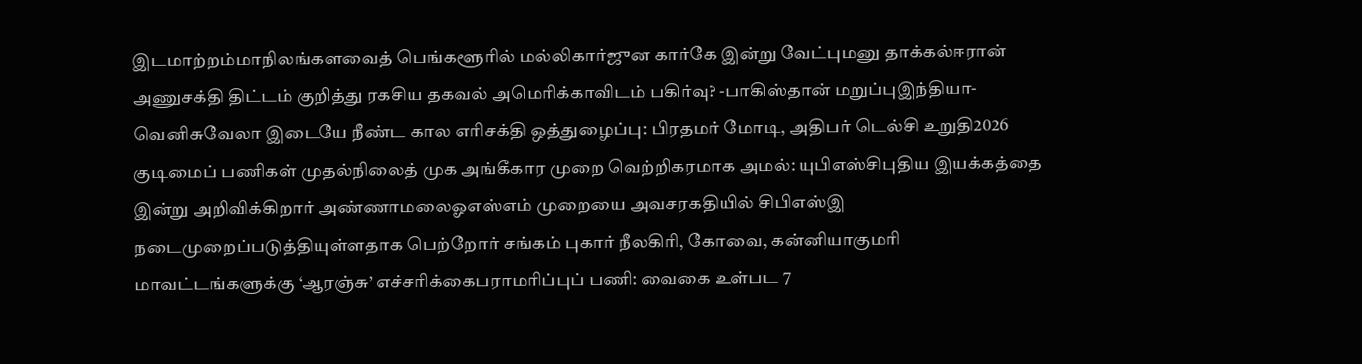இடமாற்றம்மாநிலங்களவைத் பெங்களூரில் மல்லிகார்ஜுன கார்கே இன்று வேட்புமனு தாக்கல்ஈரான் அணுசக்தி திட்டம் குறித்து ரகசிய தகவல் அமெரிக்காவிடம் பகிர்வு? -பாகிஸ்தான் மறுப்புஇந்தியா-வெனிசுவேலா இடையே நீண்ட கால எரிசக்தி ஒத்துழைப்பு: பிரதமர் மோடி, அதிபர் டெல்சி உறுதி2026 குடிமைப் பணிகள் முதல்நிலைத் முக அங்கீகார முறை வெற்றிகரமாக அமல்: யுபிஎஸ்சிபுதிய இயக்கத்தை இன்று அறிவிக்கிறார் அண்ணாமலைஓஎஸ்எம் முறையை அவசரகதியில் சிபிஎஸ்இ நடைமுறைப்படுத்தியுள்ளதாக பெற்றோர் சங்கம் புகார் நீலகிரி, கோவை, கன்னியாகுமரி மாவட்டங்களுக்கு ‘ஆரஞ்சு’ எச்சரிக்கைபராமரிப்புப் பணி: வைகை உள்பட 7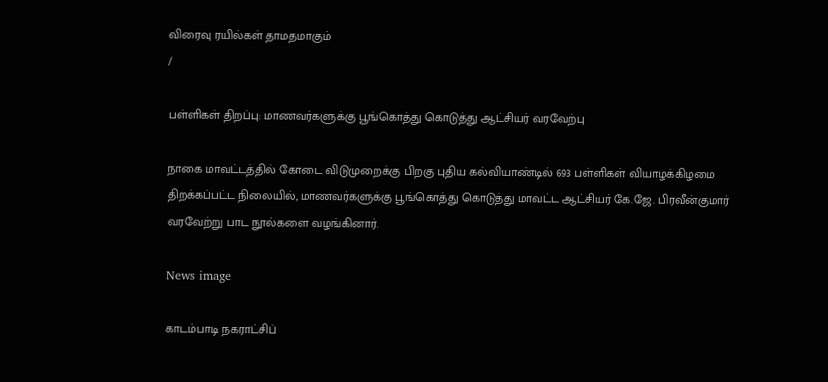விரைவு ரயில்கள் தாமதமாகும்
/

பள்ளிகள் திறப்பு: மாணவர்களுக்கு பூங்கொத்து கொடுத்து ஆட்சியர் வரவேற்பு

நாகை மாவட்டத்தில் கோடை விடுமுறைக்கு பிறகு புதிய கல்வியாண்டில் 693 பள்ளிகள் வியாழக்கிழமை திறக்கப்பட்ட நிலையில், மாணவர்களுக்கு பூங்கொத்து கொடுத்து மாவட்ட ஆட்சியர் கே.ஜே. பிரவீன்குமார் வரவேற்று பாட நூல்களை வழங்கினார்.

News image

காடம்பாடி நகராட்சிப்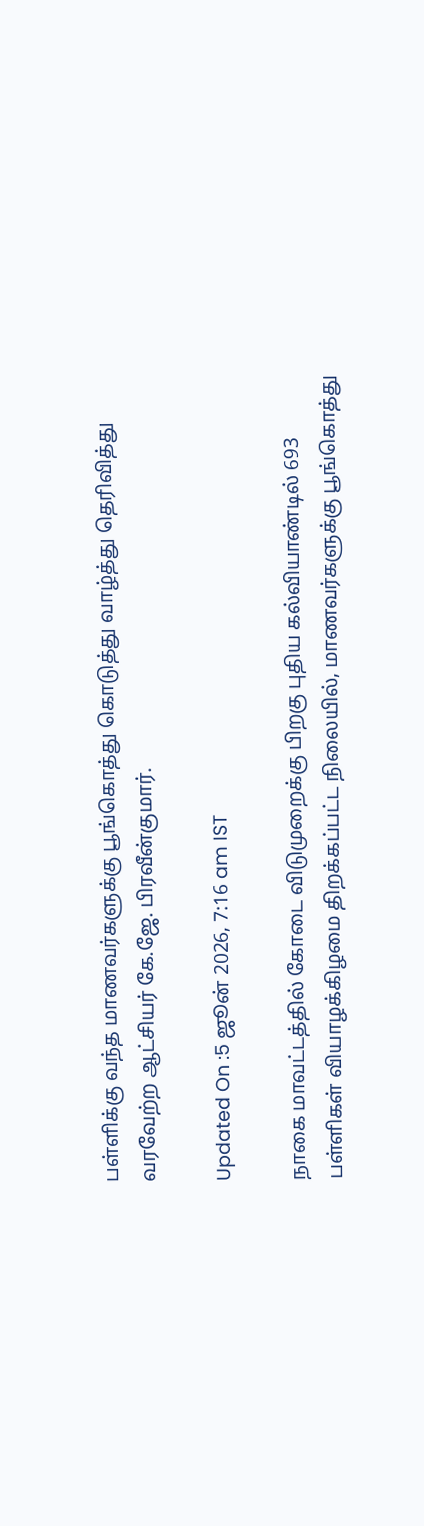பள்ளிக்கு வந்த மாணவர்களுக்கு பூங்கொத்து கொடுத்து வாழ்த்து தெரிவித்து வரவேற்ற ஆட்சியர் கே.ஜே. பிரவீன்குமார்.

Updated On :5 ஜூன் 2026, 7:16 am IST

நாகை மாவட்டத்தில் கோடை விடுமுறைக்கு பிறகு புதிய கல்வியாண்டில் 693 பள்ளிகள் வியாழக்கிழமை திறக்கப்பட்ட நிலையில், மாணவர்களுக்கு பூங்கொத்து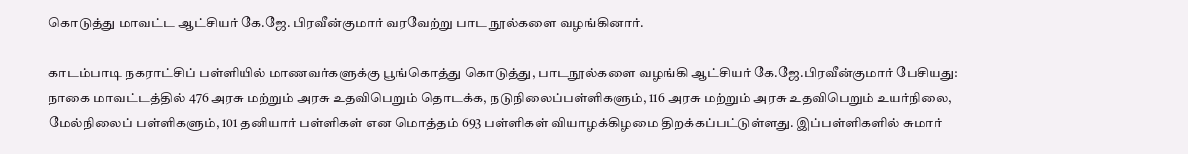கொடுத்து மாவட்ட ஆட்சியர் கே.ஜே. பிரவீன்குமார் வரவேற்று பாட நூல்களை வழங்கினார்.

காடம்பாடி நகராட்சிப் பள்ளியில் மாணவர்களுக்கு பூங்கொத்து கொடுத்து, பாடநூல்களை வழங்கி ஆட்சியர் கே.ஜே.பிரவீன்குமார் பேசியது: நாகை மாவட்டத்தில் 476 அரசு மற்றும் அரசு உதவிபெறும் தொடக்க, நடுநிலைப்பள்ளிகளும், 116 அரசு மற்றும் அரசு உதவிபெறும் உயர்நிலை, மேல்நிலைப் பள்ளிகளும், 101 தனியார் பள்ளிகள் என மொத்தம் 693 பள்ளிகள் வியாழக்கிழமை திறக்கப்பட்டுள்ளது. இப்பள்ளிகளில் சுமார்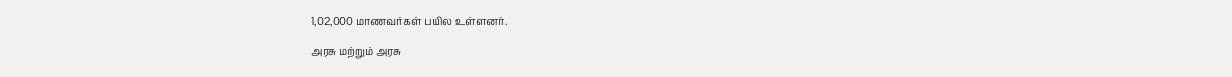1,02,000 மாணவர்கள் பயில உள்ளனர்.

அரசு மற்றும் அரசு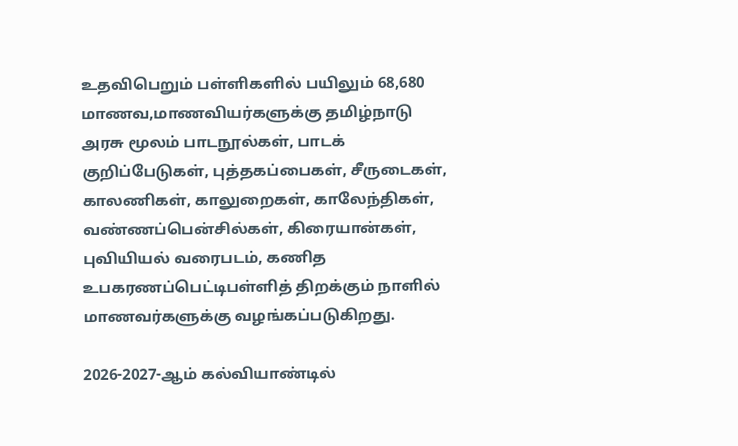உதவிபெறும் பள்ளிகளில் பயிலும் 68,680 மாணவ,மாணவியர்களுக்கு தமிழ்நாடு அரசு மூலம் பாடநூல்கள், பாடக் குறிப்பேடுகள், புத்தகப்பைகள், சீருடைகள், காலணிகள், காலுறைகள், காலேந்திகள், வண்ணப்பென்சில்கள், கிரையான்கள், புவியியல் வரைபடம், கணித உபகரணப்பெட்டிபள்ளித் திறக்கும் நாளில் மாணவர்களுக்கு வழங்கப்படுகிறது.

2026-2027-ஆம் கல்வியாண்டில்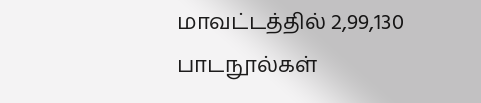மாவட்டத்தில் 2,99,130 பாடநூல்கள்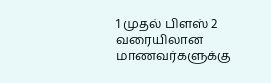1 முதல் பிளஸ் 2 வரையிலான மாணவர்களுக்கு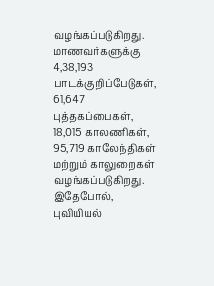வழங்கப்படுகிறது. மாணவர்களுக்கு 4,38,193 பாடக்குறிப்பேடுகள், 61,647 புத்தகப்பைகள், 18,015 காலணிகள், 95,719 காலேந்திகள் மற்றும் காலுறைகள் வழங்கப்படுகிறது. இதேபோல், புவியியல்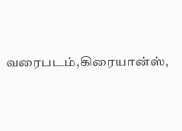வரைபடம்,கிரையான்ஸ்,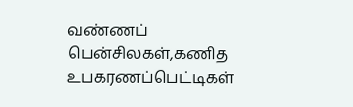வண்ணப் பென்சிலகள்,கணித உபகரணப்பெட்டிகள்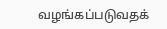வழங்கப்படுவதக்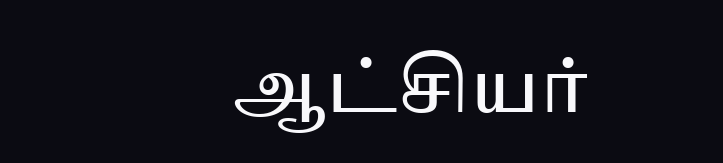ஆட்சியர்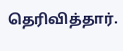தெரிவித்தார்.